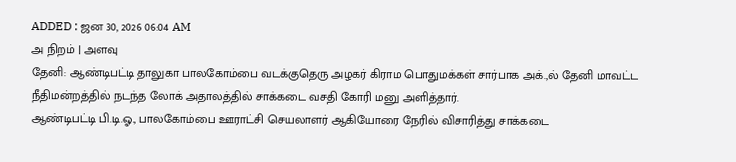ADDED : ஜன 30, 2026 06:04 AM
அ நிறம் | அளவு
தேனி: ஆண்டிபட்டி தாலுகா பாலகோம்பை வடக்குதெரு அழகர் கிராம பொதுமக்கள் சார்பாக அக்.,ல் தேனி மாவட்ட நீதிமன்றத்தில் நடந்த லோக் அதாலத்தில் சாக்கடை வசதி கோரி மனு அளித்தார்.
ஆண்டிபட்டி பி.டி.ஓ., பாலகோம்பை ஊராட்சி செயலாளர் ஆகியோரை நேரில் விசாரித்து சாக்கடை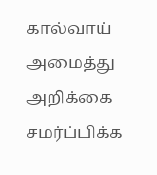கால்வாய் அமைத்து அறிக்கை சமர்ப்பிக்க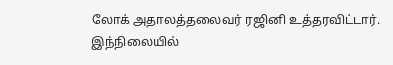லோக் அதாலத்தலைவர் ரஜினி உத்தரவிட்டார்.
இந்நிலையில்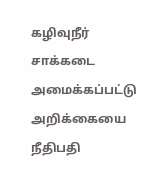கழிவுநீர் சாக்கடை அமைக்கப்பட்டு அறிக்கையை நீதிபதி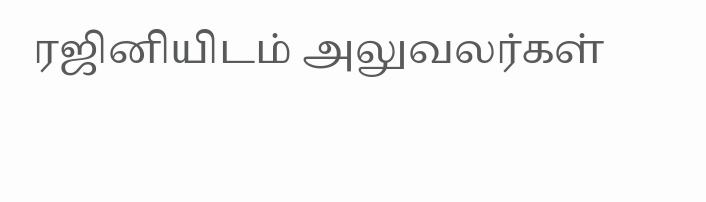ரஜினியிடம் அலுவலர்கள்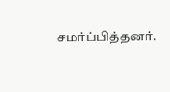சமர்ப்பித்தனர்.